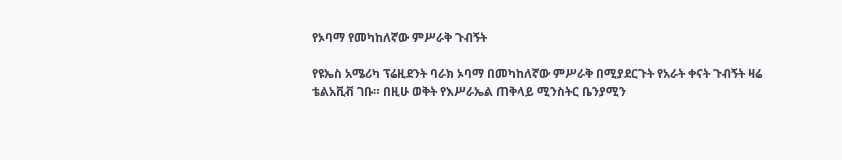የኦባማ የመካከለኛው ምሥራቅ ጉብኝት

የዩኤስ አሜሪካ ፕሬዚደንት ባራክ ኦባማ በመካከለኛው ምሥራቅ በሚያደርጉት የአራት ቀናት ጉብኝት ዛሬ ቴልአቪቭ ገቡ። በዚሁ ወቅት የእሥራኤል ጠቅላይ ሚንስትር ቤንያሚን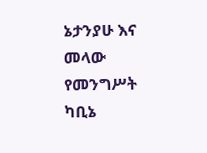ኔታንያሁ እና መላው የመንግሥት ካቢኔ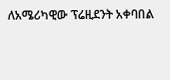ለአሜሪካዊው ፕሬዚደንት አቀባበል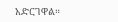አድርገዋል።